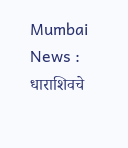Mumbai News : धाराशिवचे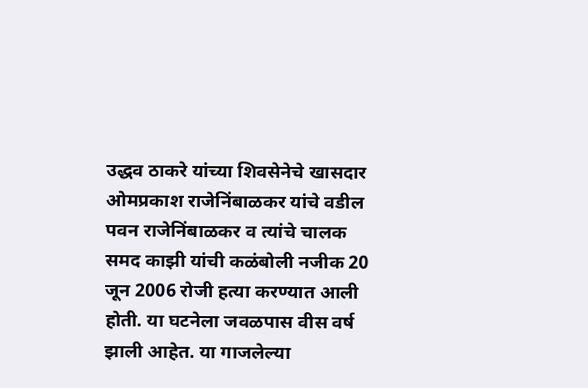उद्धव ठाकरे यांच्या शिवसेनेचे खासदार ओमप्रकाश राजेनिंबाळकर यांचे वडील पवन राजेनिंबाळकर व त्यांचे चालक समद काझी यांची कळंबोली नजीक 20 जून 2006 रोजी हत्या करण्यात आली होती. या घटनेला जवळपास वीस वर्ष झाली आहेत. या गाजलेल्या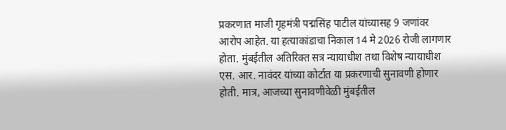प्रकरणात माजी गृहमंत्री पद्मसिंह पाटील यांच्यासह 9 जणांवर आरोप आहेत. या हत्याकांडाचा निकाल 14 मे 2026 रोजी लागणार होता. मुंबईतील अतिरिक्त सत्र न्यायाधीश तथा विशेष न्यायाधीश एस. आर. नावंदर यांच्या कोर्टात या प्रकरणाची सुनावणी होणार होती. मात्र, आजच्या सुनावणीवेळी मुंबईतील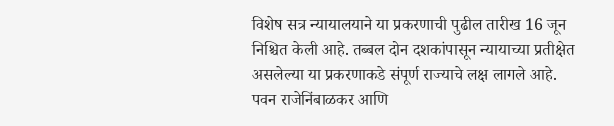विशेष सत्र न्यायालयाने या प्रकरणाची पुढील तारीख 16 जून निश्चित केली आहे. तब्बल दोन दशकांपासून न्यायाच्या प्रतीक्षेत असलेल्या या प्रकरणाकडे संपूर्ण राज्याचे लक्ष लागले आहे.
पवन राजेनिंबाळकर आणि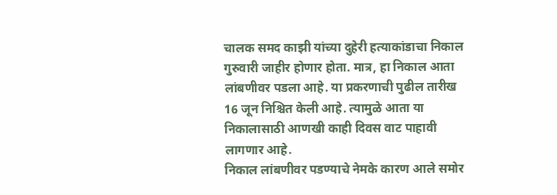चालक समद काझी यांच्या दुहेरी हत्याकांडाचा निकाल गुरुवारी जाहीर होणार होता. मात्र, हा निकाल आता लांबणीवर पडला आहे. या प्रकरणाची पुढील तारीख 16 जून निश्चित केली आहे. त्यामुळे आता या निकालासाठी आणखी काही दिवस वाट पाहावी लागणार आहे.
निकाल लांबणीवर पडण्याचे नेमके कारण आले समोर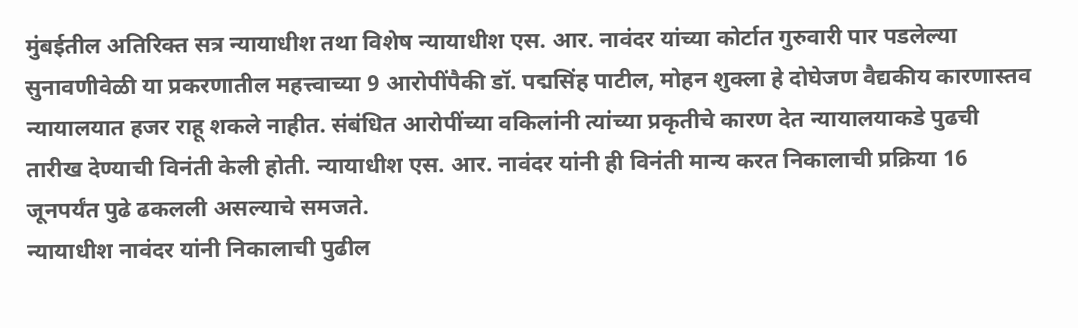मुंबईतील अतिरिक्त सत्र न्यायाधीश तथा विशेष न्यायाधीश एस. आर. नावंदर यांच्या कोर्टात गुरुवारी पार पडलेल्या सुनावणीवेळी या प्रकरणातील महत्त्वाच्या 9 आरोपींपैकी डॉ. पद्मसिंह पाटील, मोहन शुक्ला हे दोघेजण वैद्यकीय कारणास्तव न्यायालयात हजर राहू शकले नाहीत. संबंधित आरोपींच्या वकिलांनी त्यांच्या प्रकृतीचे कारण देत न्यायालयाकडे पुढची तारीख देण्याची विनंती केली होती. न्यायाधीश एस. आर. नावंदर यांनी ही विनंती मान्य करत निकालाची प्रक्रिया 16 जूनपर्यंत पुढे ढकलली असल्याचे समजते.
न्यायाधीश नावंदर यांनी निकालाची पुढील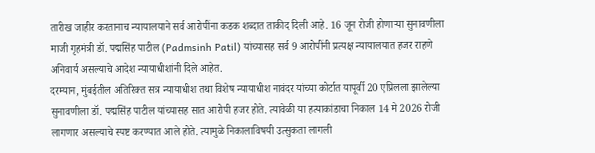तारीख जाहीर करतानाच न्यायालयाने सर्व आरोपींना कडक शब्दात ताकीद दिली आहे. 16 जून रोजी होणाऱ्या सुनावणीला माजी गृहमंत्री डॉ. पद्मसिंह पाटील (Padmsinh Patil) यांच्यासह सर्व 9 आरोपींनी प्रत्यक्ष न्यायालयात हजर राहणे अनिवार्य असल्याचे आदेश न्यायाधीशांनी दिले आहेत.
दरम्यान, मुंबईतील अतिरिक्त सत्र न्यायाधीश तथा विशेष न्यायाधीश नावंदर यांच्या कोर्टात यापूर्वी 20 एप्रिलला झालेल्या सुनावणीला डॉ. पद्मसिंह पाटील यांच्यासह सात आरोपी हजर होते. त्यावेळी या हत्याकांडाचा निकाल 14 मे 2026 रोजी लागणार असल्याचे स्पष्ट करण्यात आले होते. त्यामुळे निकालाविषयी उत्सुकता लागली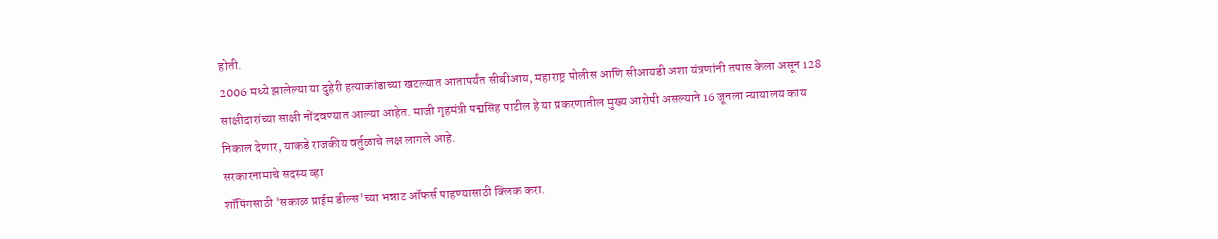होती.
2006 मध्ये झालेल्या या दुहेरी हत्याकांडाच्या खटल्यात आतापर्यंत सीबीआय, महाराष्ट्र पोलीस आणि सीआयडी अशा यंत्रणांनी तपास केला असून 128 साक्षीदारांच्या साक्षी नोंदवण्यात आल्या आहेत. माजी गृहमंत्री पद्मसिंह पाटील हे या प्रकरणातील मुख्य आरोपी असल्याने 16 जूनला न्यायालय काय निकाल देणार, याकडे राजकीय वर्तुळाचे लक्ष लागले आहे.
सरकारनामाचे सदस्य व्हा
शॉपिंगसाठी 'सकाळ प्राईम डील्स'च्या भन्नाट ऑफर्स पाहण्यासाठी क्लिक करा.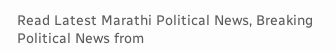Read Latest Marathi Political News, Breaking Political News from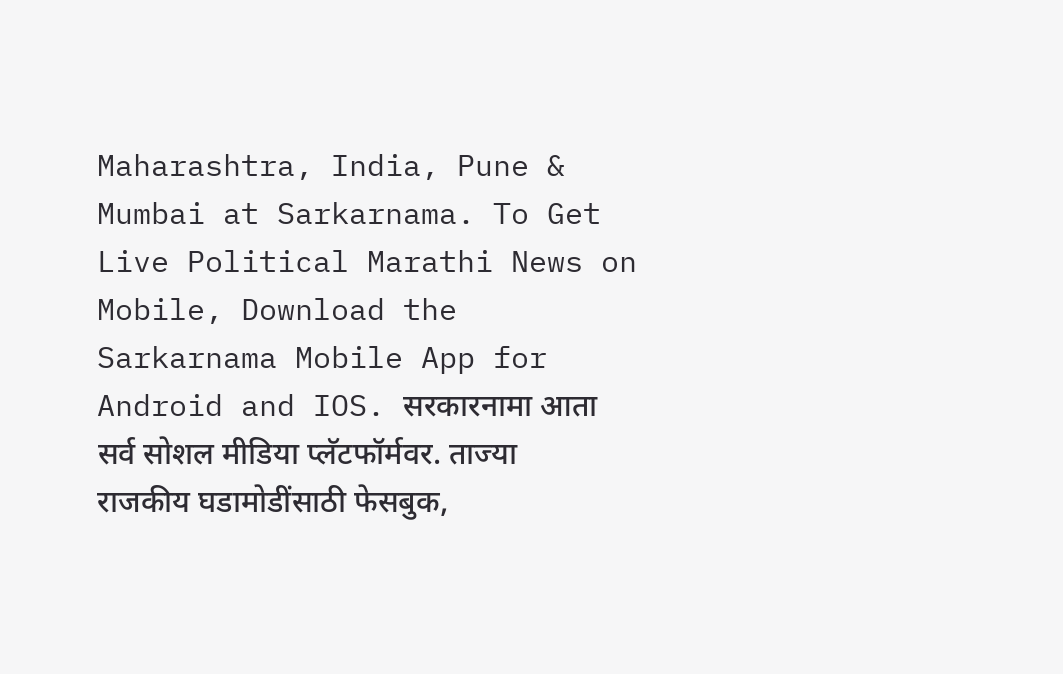Maharashtra, India, Pune & Mumbai at Sarkarnama. To Get Live Political Marathi News on Mobile, Download the Sarkarnama Mobile App for Android and IOS. सरकारनामा आता सर्व सोशल मीडिया प्लॅटफॉर्मवर. ताज्या राजकीय घडामोडींसाठी फेसबुक,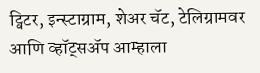ट्विटर, इन्स्टाग्राम, शेअर चॅट, टेलिग्रामवर आणि व्हॉट्सॲप आम्हाला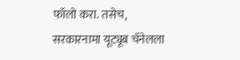फॉलो करा. तसेच, सरकारनामा यूट्यूब चॅनेलला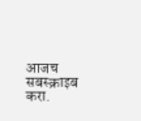आजच सबस्क्राइब करा.